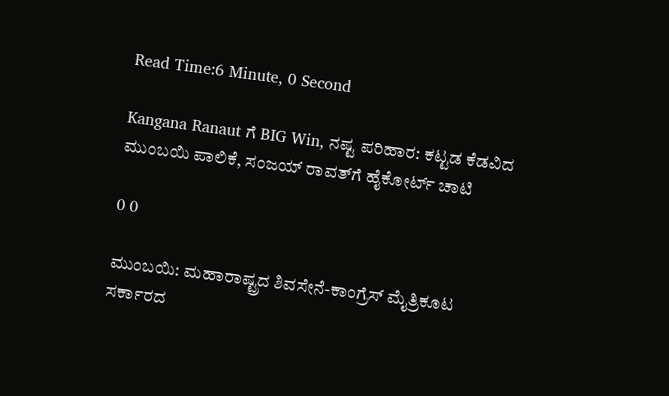Read Time:6 Minute, 0 Second

Kangana Ranaut ಗೆ BIG Win, ನಷ್ಟ ಪರಿಹಾರ: ಕಟ್ಟಡ ಕೆಡವಿದ ಮುಂಬಯಿ ಪಾಲಿಕೆ, ಸಂಜಯ್ ರಾವತ್‌ಗೆ ಹೈಕೋರ್ಟ್ ಚಾಟಿ

0 0

ಮುಂಬಯಿ: ಮಹಾರಾಷ್ಟ್ರದ ಶಿವಸೇನೆ-ಕಾಂಗ್ರೆಸ್ ಮೈತ್ರಿಕೂಟ ಸರ್ಕಾರದ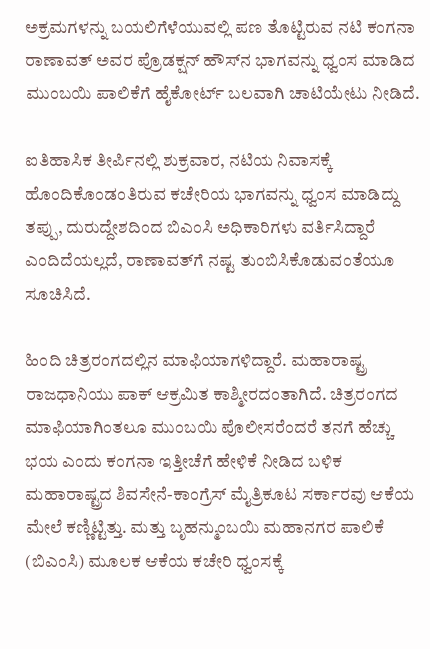ಅಕ್ರಮಗಳನ್ನು ಬಯಲಿಗೆಳೆಯುವಲ್ಲಿ ಪಣ ತೊಟ್ಟಿರುವ ನಟಿ ಕಂಗನಾ ರಾಣಾವತ್ ಅವರ ಪ್ರೊಡಕ್ಷನ್ ಹೌಸ್‌ನ ಭಾಗವನ್ನು ಧ್ವಂಸ ಮಾಡಿದ ಮುಂಬಯಿ ಪಾಲಿಕೆಗೆ ಹೈಕೋರ್ಟ್ ಬಲವಾಗಿ ಚಾಟಿಯೇಟು ನೀಡಿದೆ.

ಐತಿಹಾಸಿಕ ತೀರ್ಪಿನಲ್ಲಿ ಶುಕ್ರವಾರ, ನಟಿಯ ನಿವಾಸಕ್ಕೆ ಹೊಂದಿಕೊಂಡಂತಿರುವ ಕಚೇರಿಯ ಭಾಗವನ್ನು ಧ್ವಂಸ ಮಾಡಿದ್ದು ತಪ್ಪು, ದುರುದ್ದೇಶದಿಂದ ಬಿಎಂಸಿ ಅಧಿಕಾರಿಗಳು ವರ್ತಿಸಿದ್ದಾರೆ ಎಂದಿದೆಯಲ್ಲದೆ, ರಾಣಾವತ್‌ಗೆ ನಷ್ಟ ತುಂಬಿಸಿಕೊಡುವಂತೆಯೂ ಸೂಚಿಸಿದೆ.

ಹಿಂದಿ ಚಿತ್ರರಂಗದಲ್ಲಿನ ಮಾಫಿಯಾಗಳಿದ್ದಾರೆ. ಮಹಾರಾಷ್ಟ್ರ ರಾಜಧಾನಿಯು ಪಾಕ್ ಆಕ್ರಮಿತ ಕಾಶ್ಮೀರದಂತಾಗಿದೆ. ಚಿತ್ರರಂಗದ ಮಾಫಿಯಾಗಿಂತಲೂ ಮುಂಬಯಿ ಪೊಲೀಸರೆಂದರೆ ತನಗೆ ಹೆಚ್ಚು ಭಯ ಎಂದು ಕಂಗನಾ ಇತ್ತೀಚೆಗೆ ಹೇಳಿಕೆ ನೀಡಿದ ಬಳಿಕ ಮಹಾರಾಷ್ಟ್ರದ ಶಿವಸೇನೆ-ಕಾಂಗ್ರೆಸ್ ಮೈತ್ರಿಕೂಟ ಸರ್ಕಾರವು ಆಕೆಯ ಮೇಲೆ ಕಣ್ಣಿಟ್ಟಿತ್ತು. ಮತ್ತು ಬೃಹನ್ಮುಂಬಯಿ ಮಹಾನಗರ ಪಾಲಿಕೆ (ಬಿಎಂಸಿ) ಮೂಲಕ ಆಕೆಯ ಕಚೇರಿ ಧ್ವಂಸಕ್ಕೆ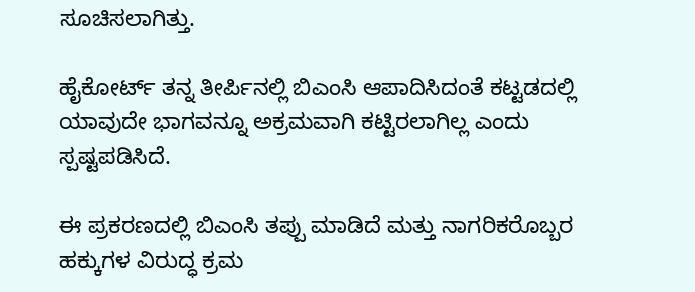ಸೂಚಿಸಲಾಗಿತ್ತು.

ಹೈಕೋರ್ಟ್ ತನ್ನ ತೀರ್ಪಿನಲ್ಲಿ ಬಿಎಂಸಿ ಆಪಾದಿಸಿದಂತೆ ಕಟ್ಟಡದಲ್ಲಿ ಯಾವುದೇ ಭಾಗವನ್ನೂ ಅಕ್ರಮವಾಗಿ ಕಟ್ಟಿರಲಾಗಿಲ್ಲ ಎಂದು ಸ್ಪಷ್ಟಪಡಿಸಿದೆ.

ಈ ಪ್ರಕರಣದಲ್ಲಿ ಬಿಎಂಸಿ ತಪ್ಪು ಮಾಡಿದೆ ಮತ್ತು ನಾಗರಿಕರೊಬ್ಬರ ಹಕ್ಕುಗಳ ವಿರುದ್ಧ ಕ್ರಮ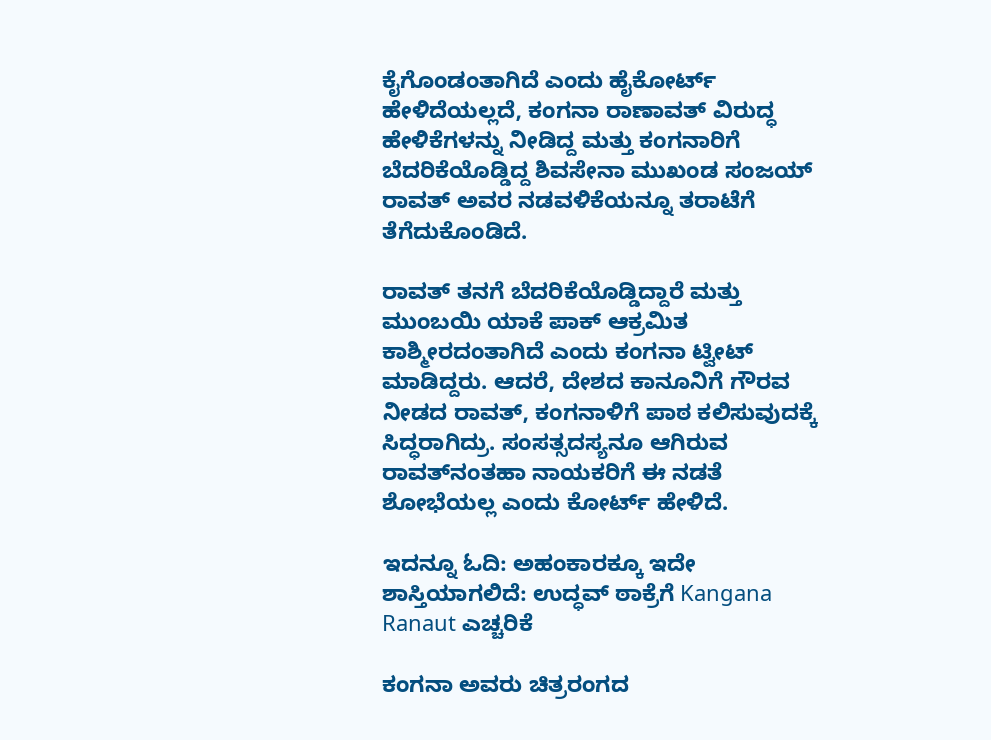ಕೈಗೊಂಡಂತಾಗಿದೆ ಎಂದು ಹೈಕೋರ್ಟ್ ಹೇಳಿದೆಯಲ್ಲದೆ, ಕಂಗನಾ ರಾಣಾವತ್ ವಿರುದ್ಧ ಹೇಳಿಕೆಗಳನ್ನು ನೀಡಿದ್ದ ಮತ್ತು ಕಂಗನಾರಿಗೆ ಬೆದರಿಕೆಯೊಡ್ಡಿದ್ದ ಶಿವಸೇನಾ ಮುಖಂಡ ಸಂಜಯ್ ರಾವತ್ ಅವರ ನಡವಳಿಕೆಯನ್ನೂ ತರಾಟೆಗೆ ತೆಗೆದುಕೊಂಡಿದೆ.

ರಾವತ್ ತನಗೆ ಬೆದರಿಕೆಯೊಡ್ಡಿದ್ದಾರೆ ಮತ್ತು ಮುಂಬಯಿ ಯಾಕೆ ಪಾಕ್ ಆಕ್ರಮಿತ ಕಾಶ್ಮೀರದಂತಾಗಿದೆ ಎಂದು ಕಂಗನಾ ಟ್ವೀಟ್ ಮಾಡಿದ್ದರು. ಆದರೆ, ದೇಶದ ಕಾನೂನಿಗೆ ಗೌರವ ನೀಡದ ರಾವತ್, ಕಂಗನಾಳಿಗೆ ಪಾಠ ಕಲಿಸುವುದಕ್ಕೆ ಸಿದ್ಧರಾಗಿದ್ರು. ಸಂಸತ್ಸದಸ್ಯನೂ ಆಗಿರುವ ರಾವತ್‌ನಂತಹಾ ನಾಯಕರಿಗೆ ಈ ನಡತೆ ಶೋಭೆಯಲ್ಲ ಎಂದು ಕೋರ್ಟ್ ಹೇಳಿದೆ.

ಇದನ್ನೂ ಓದಿ: ಅಹಂಕಾರಕ್ಕೂ ಇದೇ ಶಾಸ್ತಿಯಾಗಲಿದೆ: ಉದ್ಧವ್ ಠಾಕ್ರೆಗೆ Kangana Ranaut ಎಚ್ಚರಿಕೆ

ಕಂಗನಾ ಅವರು ಚಿತ್ರರಂಗದ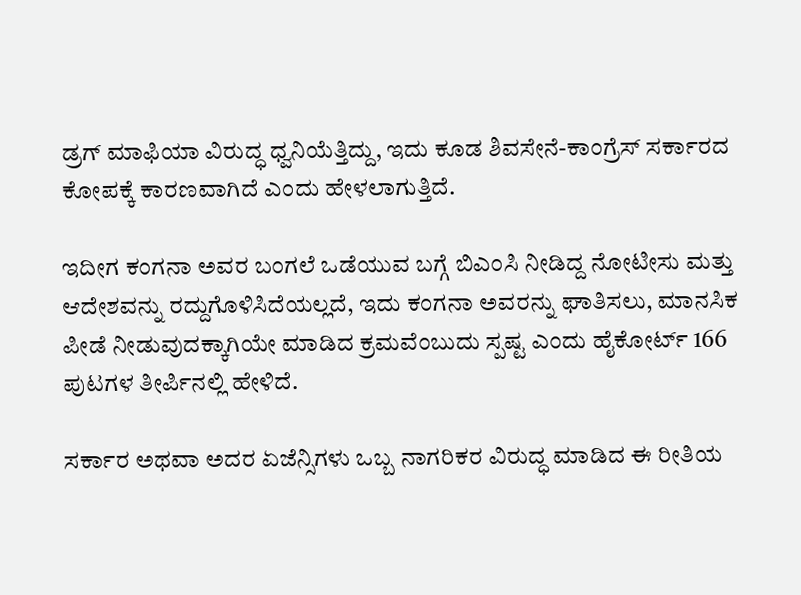ಡ್ರಗ್ ಮಾಫಿಯಾ ವಿರುದ್ಧ ಧ್ವನಿಯೆತ್ತಿದ್ದು, ಇದು ಕೂಡ ಶಿವಸೇನೆ-ಕಾಂಗ್ರೆಸ್ ಸರ್ಕಾರದ ಕೋಪಕ್ಕೆ ಕಾರಣವಾಗಿದೆ ಎಂದು ಹೇಳಲಾಗುತ್ತಿದೆ.

ಇದೀಗ ಕಂಗನಾ ಅವರ ಬಂಗಲೆ ಒಡೆಯುವ ಬಗ್ಗೆ ಬಿಎಂಸಿ ನೀಡಿದ್ದ ನೋಟೀಸು ಮತ್ತು ಆದೇಶವನ್ನು ರದ್ದುಗೊಳಿಸಿದೆಯಲ್ಲದೆ, ಇದು ಕಂಗನಾ ಅವರನ್ನು ಘಾತಿಸಲು, ಮಾನಸಿಕ ಪೀಡೆ ನೀಡುವುದಕ್ಕಾಗಿಯೇ ಮಾಡಿದ ಕ್ರಮವೆಂಬುದು ಸ್ಪಷ್ಟ ಎಂದು ಹೈಕೋರ್ಟ್ 166 ಪುಟಗಳ ತೀರ್ಪಿನಲ್ಲಿ ಹೇಳಿದೆ.

ಸರ್ಕಾರ ಅಥವಾ ಅದರ ಏಜೆನ್ಸಿಗಳು ಒಬ್ಬ ನಾಗರಿಕರ ವಿರುದ್ಧ ಮಾಡಿದ ಈ ರೀತಿಯ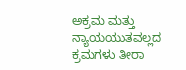ಅಕ್ರಮ ಮತ್ತು ನ್ಯಾಯಯುತವಲ್ಲದ ಕ್ರಮಗಳು ತೀರಾ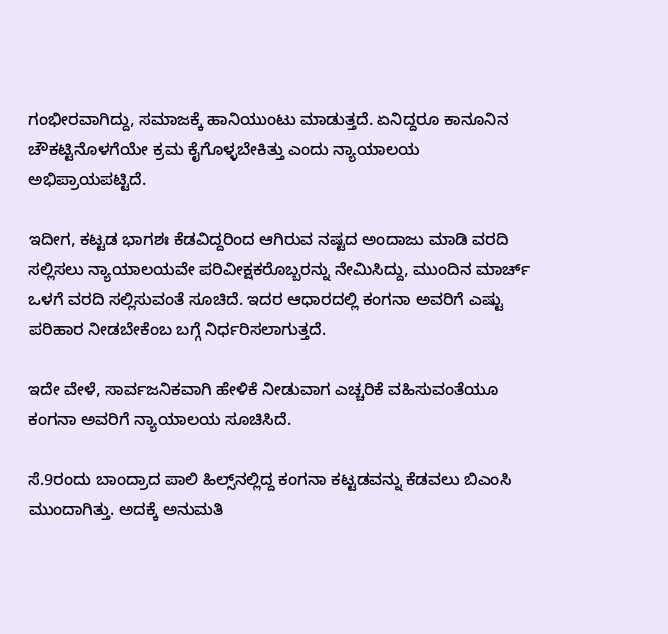ಗಂಭೀರವಾಗಿದ್ದು, ಸಮಾಜಕ್ಕೆ ಹಾನಿಯುಂಟು ಮಾಡುತ್ತದೆ. ಏನಿದ್ದರೂ ಕಾನೂನಿನ ಚೌಕಟ್ಟಿನೊಳಗೆಯೇ ಕ್ರಮ ಕೈಗೊಳ್ಳಬೇಕಿತ್ತು ಎಂದು ನ್ಯಾಯಾಲಯ ಅಭಿಪ್ರಾಯಪಟ್ಟಿದೆ.

ಇದೀಗ, ಕಟ್ಟಡ ಭಾಗಶಃ ಕೆಡವಿದ್ದರಿಂದ ಆಗಿರುವ ನಷ್ಟದ ಅಂದಾಜು ಮಾಡಿ ವರದಿ ಸಲ್ಲಿಸಲು ನ್ಯಾಯಾಲಯವೇ ಪರಿವೀಕ್ಷಕರೊಬ್ಬರನ್ನು ನೇಮಿಸಿದ್ದು, ಮುಂದಿನ ಮಾರ್ಚ್ ಒಳಗೆ ವರದಿ ಸಲ್ಲಿಸುವಂತೆ ಸೂಚಿದೆ. ಇದರ ಆಧಾರದಲ್ಲಿ ಕಂಗನಾ ಅವರಿಗೆ ಎಷ್ಟು ಪರಿಹಾರ ನೀಡಬೇಕೆಂಬ ಬಗ್ಗೆ ನಿರ್ಧರಿಸಲಾಗುತ್ತದೆ.

ಇದೇ ವೇಳೆ, ಸಾರ್ವಜನಿಕವಾಗಿ ಹೇಳಿಕೆ ನೀಡುವಾಗ ಎಚ್ಚರಿಕೆ ವಹಿಸುವಂತೆಯೂ ಕಂಗನಾ ಅವರಿಗೆ ನ್ಯಾಯಾಲಯ ಸೂಚಿಸಿದೆ.

ಸೆ.9ರಂದು ಬಾಂದ್ರಾದ ಪಾಲಿ ಹಿಲ್ಸ್‌ನಲ್ಲಿದ್ದ ಕಂಗನಾ ಕಟ್ಟಡವನ್ನು ಕೆಡವಲು ಬಿಎಂಸಿ ಮುಂದಾಗಿತ್ತು. ಅದಕ್ಕೆ ಅನುಮತಿ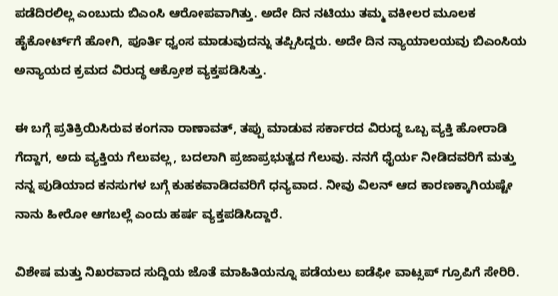ಪಡೆದಿರಲಿಲ್ಲ ಎಂಬುದು ಬಿಎಂಸಿ ಆರೋಪವಾಗಿತ್ತು. ಅದೇ ದಿನ ನಟಿಯು ತಮ್ಮ ವಕೀಲರ ಮೂಲಕ ಹೈಕೋರ್ಟ್‌ಗೆ ಹೋಗಿ, ಪೂರ್ತಿ ಧ್ವಂಸ ಮಾಡುವುದನ್ನು ತಪ್ಪಿಸಿದ್ದರು. ಅದೇ ದಿನ ನ್ಯಾಯಾಲಯವು ಬಿಎಂಸಿಯ ಅನ್ಯಾಯದ ಕ್ರಮದ ವಿರುದ್ಧ ಆಕ್ರೋಶ ವ್ಯಕ್ತಪಡಿಸಿತ್ತು.

ಈ ಬಗ್ಗೆ ಪ್ರತಿಕ್ರಿಯಿಸಿರುವ ಕಂಗನಾ ರಾಣಾವತ್, ತಪ್ಪು ಮಾಡುವ ಸರ್ಕಾರದ ವಿರುದ್ಧ ಒಬ್ಬ ವ್ಯಕ್ತಿ ಹೋರಾಡಿ ಗೆದ್ದಾಗ, ಅದು ವ್ಯಕ್ತಿಯ ಗೆಲುವಲ್ಲ, ಬದಲಾಗಿ ಪ್ರಜಾಪ್ರಭುತ್ವದ ಗೆಲುವು. ನನಗೆ ಧೈರ್ಯ ನೀಡಿದವರಿಗೆ ಮತ್ತು ನನ್ನ ಪುಡಿಯಾದ ಕನಸುಗಳ ಬಗ್ಗೆ ಕುಹಕವಾಡಿದವರಿಗೆ ಧನ್ಯವಾದ. ನೀವು ವಿಲನ್ ಆದ ಕಾರಣಕ್ಕಾಗಿಯಷ್ಟೇ ನಾನು ಹೀರೋ ಆಗಬಲ್ಲೆ ಎಂದು ಹರ್ಷ ವ್ಯಕ್ತಪಡಿಸಿದ್ದಾರೆ.

ವಿಶೇಷ ಮತ್ತು ನಿಖರವಾದ ಸುದ್ದಿಯ ಜೊತೆ ಮಾಹಿತಿಯನ್ನೂ ಪಡೆಯಲು ಐಡೆಫೀ ವಾಟ್ಸಪ್ ಗ್ರೂಪಿಗೆ ಸೇರಿರಿ.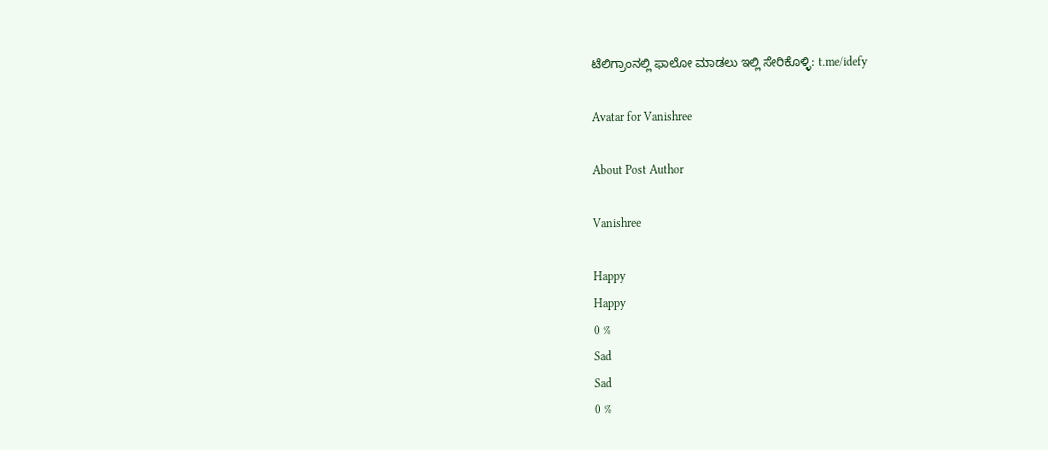ಟೆಲಿಗ್ರಾಂನಲ್ಲಿ ಫಾಲೋ ಮಾಡಲು ಇಲ್ಲಿ ಸೇರಿಕೊಳ್ಳಿ: t.me/idefy

Avatar for Vanishree

About Post Author

Vanishree

Happy
Happy
0 %
Sad
Sad
0 %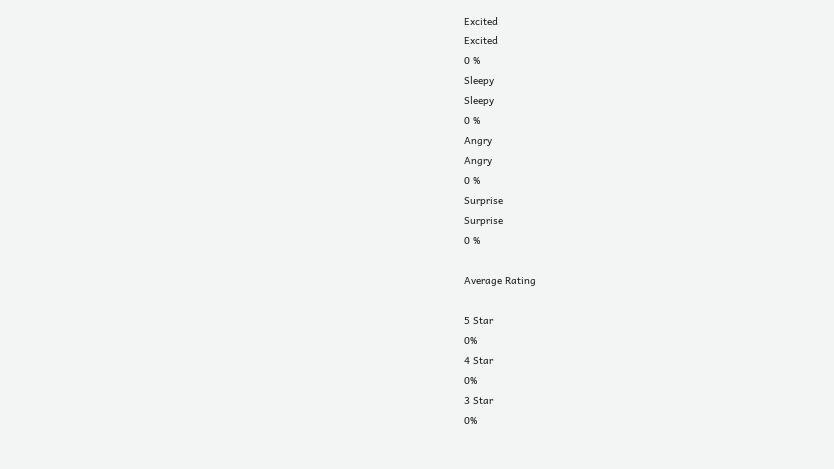Excited
Excited
0 %
Sleepy
Sleepy
0 %
Angry
Angry
0 %
Surprise
Surprise
0 %

Average Rating

5 Star
0%
4 Star
0%
3 Star
0%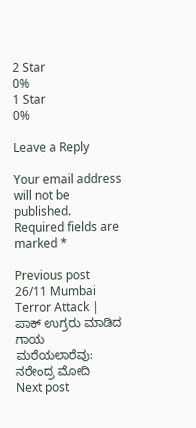2 Star
0%
1 Star
0%

Leave a Reply

Your email address will not be published. Required fields are marked *

Previous post 26/11 Mumbai Terror Attack | ಪಾಕ್ ಉಗ್ರರು ಮಾಡಿದ ಗಾಯ ಮರೆಯಲಾರೆವು: ನರೇಂದ್ರ ಮೋದಿ
Next post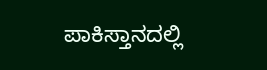ಪಾಕಿಸ್ತಾನದಲ್ಲಿ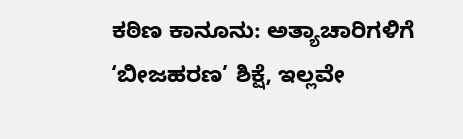ಕಠಿಣ ಕಾನೂನು: ಅತ್ಯಾಚಾರಿಗಳಿಗೆ ‘ಬೀಜಹರಣ’ ಶಿಕ್ಷೆ, ಇಲ್ಲವೇ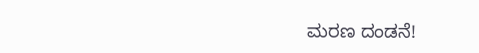ಮರಣ ದಂಡನೆ!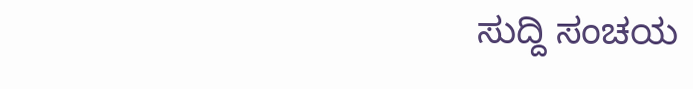ಸುದ್ದಿ ಸಂಚಯ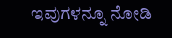ಇವುಗಳನ್ನೂ ನೋಡಿ